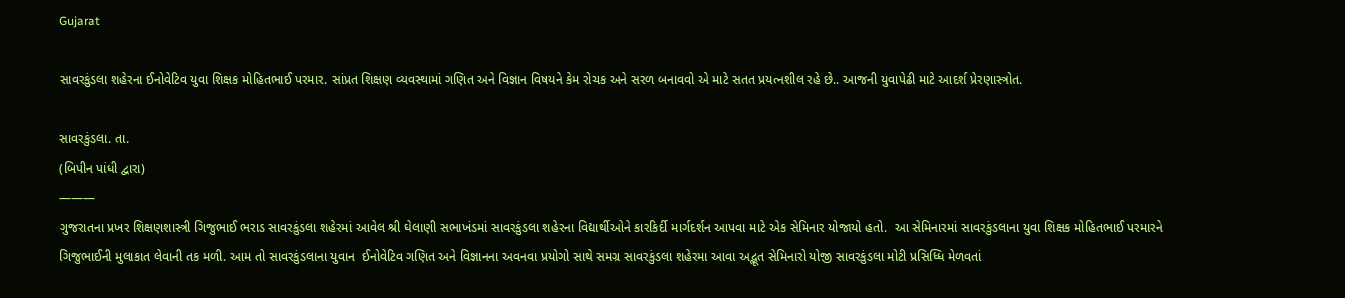Gujarat

સાવરકુંડલા શહેરના ઈનોવેટિવ યુવા શિક્ષક મોહિતભાઈ પરમાર. સાંપ્રત શિક્ષણ વ્યવસ્થામાં ગણિત અને વિજ્ઞાન વિષયને કેમ રોચક અને સરળ બનાવવો એ માટે સતત પ્રયત્નશીલ રહે છે.. આજની યુવાપેઢી માટે આદર્શ પ્રેરણાસ્ત્રોત.

સાવરકુંડલા. તા.
(બિપીન પાંધી દ્વારા)
———
ગુજરાતના પ્રખર શિક્ષણશાસ્ત્રી ગિજુભાઈ ભરાડ સાવરકુંડલા શહેરમાં આવેલ શ્રી ઘેલાણી સભાખંડમાં સાવરકુંડલા શહેરના વિદ્યાર્થીઓને કારકિર્દી માર્ગદર્શન આપવા માટે એક સેમિનાર યોજાયો હતો.  આ સેમિનારમાં સાવરકુંડલાના યુવા શિક્ષક મોહિતભાઈ પરમારને ગિજુભાઈની મુલાકાત લેવાની તક મળી. આમ તો સાવરકુંડલાના યુવાન  ઈનોવેટિવ ગણિત અને વિજ્ઞાનના અવનવા પ્રયોગો સાથે સમગ્ર સાવરકુંડલા શહેરમા આવા અદ્ભૂત સેમિનારો યોજી સાવરકુંડલા મોટી પ્રસિધ્ધિ મેળવતાં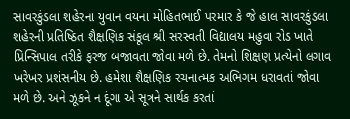સાવરકુંડલા શહેરના યુવાન વયના મોહિતભાઈ પરમાર કે જે હાલ સાવરકુંડલા શહેરની પ્રતિષ્ઠિત શૈક્ષણિક સંકૂલ શ્રી સરસ્વતી વિદ્યાલય મહુવા રોડ ખાતે પ્રિન્સિપાલ તરીકે ફરજ બજાવતા જોવા મળે છે. તેમનો શિક્ષણ પ્રત્યેનો લગાવ ખરેખર પ્રશંસનીય છે. હમેશા શૈક્ષણિક રચનાત્મક અભિગમ ધરાવતાં જોવા મળે છે. અને ઝૂકને ન દૂંગા એ સૂત્રને સાર્થક કરતાં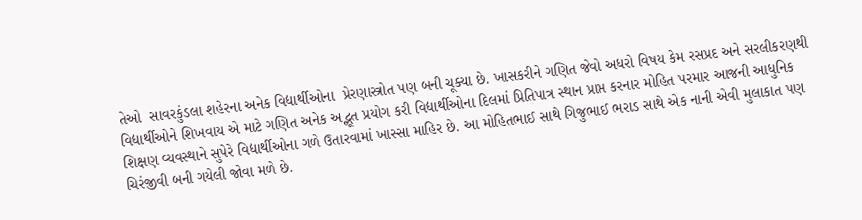તેઓ  સાવરકુંડલા શહેરના અનેક વિદ્યાર્થીઓના  પ્રેરણાસ્ત્રોત પણ બની ચૂક્યા છે. ખાસકરીને ગણિત જેવો અધરો વિષય કેમ રસપ્રદ અને સરલીકરણથી વિદ્યાર્થીઓને શિખવાય એ માટે ગણિત અનેક અદ્ભૂત પ્રયોગ કરી વિદ્યાર્થીઓના દિલમાં પ્રિતિપાત્ર સ્થાન પ્રાપ્ત કરનાર મોહિત પરમાર આજની આધુનિક શિક્ષણ વ્યવસ્થાને સુપેરે વિદ્યાર્થીઓના ગળે ઉતારવામાં ખાસ્સા માહિર છે. આ મોહિતભાઈ સાથે ગિજુભાઈ ભરાડ સાથે એક નાની એવી મુલાકાત પણ ચિરંજીવી બની ગયેલી જોવા મળે છે.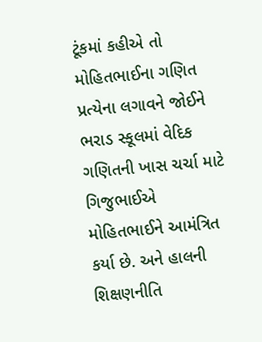ટૂંકમાં કહીએ તો મોહિતભાઈના ગણિત પ્રત્યેના લગાવને જોઈને ભરાડ સ્કૂલમાં વેદિક ગણિતની ખાસ ચર્ચા માટે ગિજુભાઈએ મોહિતભાઈને આમંત્રિત કર્યા છે. અને હાલની શિક્ષણનીતિ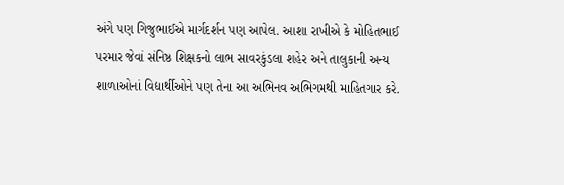અંગે પણ ગિજુભાઈએ માર્ગદર્શન પણ આપેલ. આશા રાખીએ કે મોહિતભાઈ પરમાર જેવાં સંનિષ્ઠ શિક્ષકનો લાભ સાવરકુંડલા શહેર અને તાલુકાની અન્ય શાળાઓનાં વિદ્યાર્થીઓને પણ તેના આ અભિનવ અભિગમથી માહિતગાર કરે.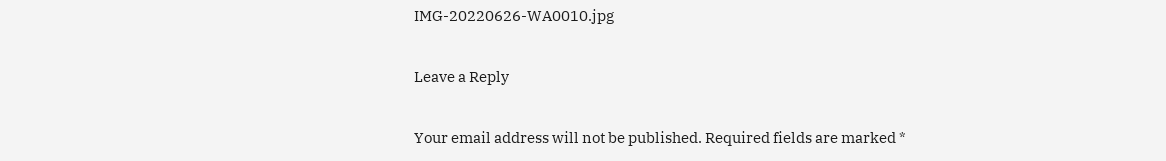IMG-20220626-WA0010.jpg

Leave a Reply

Your email address will not be published. Required fields are marked *